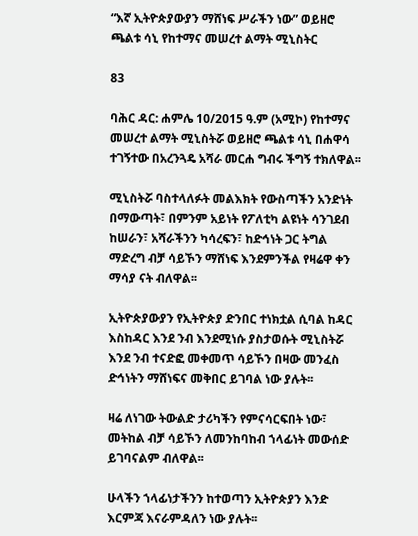“እኛ ኢትዮጵያውያን ማሸነፍ ሥራችን ነው” ወይዘሮ ጫልቱ ሳኒ የከተማና መሠረተ ልማት ሚኒስትር

83

ባሕር ዳር: ሐምሌ 10/2015 ዓ.ም (አሚኮ) የከተማና መሠረተ ልማት ሚኒስትሯ ወይዘሮ ጫልቱ ሳኒ በሐዋሳ ተገኝተው በአረንጓዴ አሻራ መርሐ ግብሩ ችግኝ ተክለዋል፡፡

ሚኒስትሯ ባስተላለፉት መልእክት የውስጣችን አንድነት በማውጣት፣ በምንም አይነት የፖለቲካ ልዩነት ሳንገደብ ከሠራን፣ አሻራችንን ካሳረፍን፣ ከድኅነት ጋር ትግል ማድረግ ብቻ ሳይኾን ማሸነፍ እንደምንችል የዛሬዋ ቀን ማሳያ ናት ብለዋል፡፡

ኢትዮጵያውያን የኢትዮጵያ ድንበር ተነክቷል ሲባል ከዳር እስከዳር እንደ ንብ እንደሚነሱ ያስታወሱት ሚኒስትሯ እንደ ንብ ተናድፎ መቀመጥ ሳይኾን በዛው መንፈስ ድኅነትን ማሸነፍና መቅበር ይገባል ነው ያሉት፡፡

ዛሬ ለነገው ትውልድ ታሪካችን የምናሳርፍበት ነው፣ መትከል ብቻ ሳይኾን ለመንከባከብ ኀላፊነት መውሰድ ይገባናልም ብለዋል፡፡

ሁላችን ኀላፊነታችንን ከተወጣን ኢትዮጵያን እንድ እርምጃ እናራምዳለን ነው ያሉት፡፡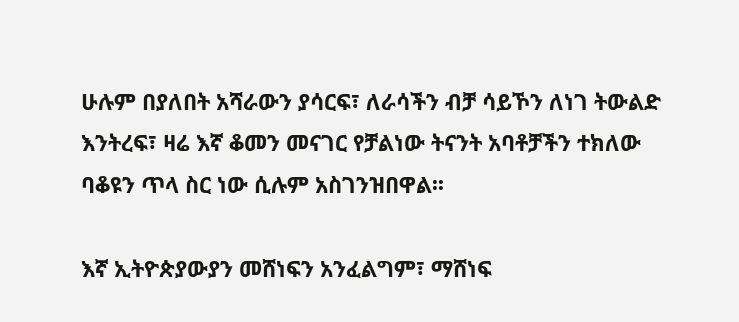ሁሉም በያለበት አሻራውን ያሳርፍ፣ ለራሳችን ብቻ ሳይኾን ለነገ ትውልድ እንትረፍ፣ ዛሬ እኛ ቆመን መናገር የቻልነው ትናንት አባቶቻችን ተክለው ባቆዩን ጥላ ስር ነው ሲሉም አስገንዝበዋል፡፡

እኛ ኢትዮጵያውያን መሸነፍን አንፈልግም፣ ማሸነፍ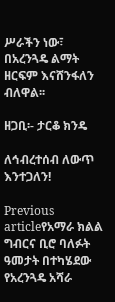ሥራችን ነው፣ በአረንጓዴ ልማት ዘርፍም እናሸንፋለን ብለዋል፡፡

ዘጋቢ፡- ታርቆ ክንዴ

ለኅብረተሰብ ለውጥ እንተጋለን!

Previous articleየአማራ ክልል ግብርና ቢሮ ባለፉት ዓመታት በተካሄደው የአረንጓዴ አሻራ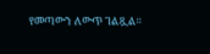የመጣውን ለውጥ ገልጿል።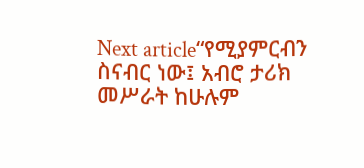Next article“የሚያምርብን ስናብር ነው፤ አብሮ ታሪክ መሥራት ከሁሉም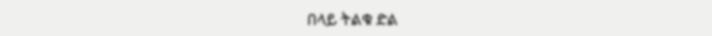በላይ ትልቁ ድል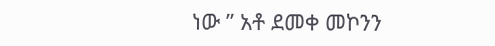ነው ” አቶ ደመቀ መኮንን